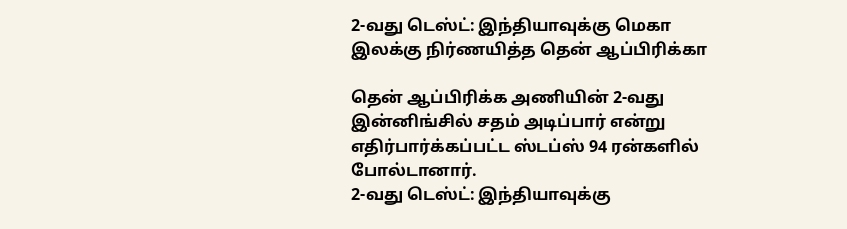2-வது டெஸ்ட்: இந்தியாவுக்கு மெகா இலக்கு நிர்ணயித்த தென் ஆப்பிரிக்கா

தென் ஆப்பிரிக்க அணியின் 2-வது இன்னிங்சில் சதம் அடிப்பார் என்று எதிர்பார்க்கப்பட்ட ஸ்டப்ஸ் 94 ரன்களில் போல்டானார்.
2-வது டெஸ்ட்: இந்தியாவுக்கு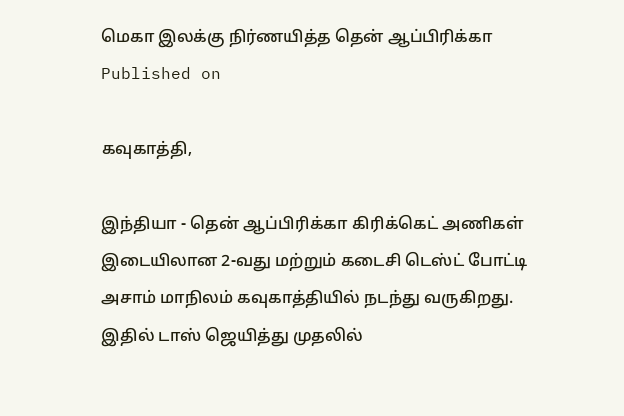மெகா இலக்கு நிர்ணயித்த தென் ஆப்பிரிக்கா
Published on

கவுகாத்தி,

இந்தியா - தென் ஆப்பிரிக்கா கிரிக்கெட் அணிகள் இடையிலான 2-வது மற்றும் கடைசி டெஸ்ட் போட்டி அசாம் மாநிலம் கவுகாத்தியில் நடந்து வருகிறது. இதில் டாஸ் ஜெயித்து முதலில்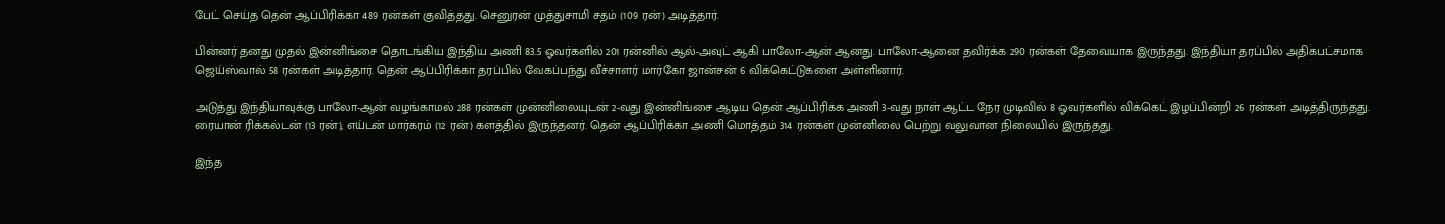பேட் செய்த தென் ஆப்பிரிக்கா 489 ரன்கள் குவித்தது. செனுரன் முத்துசாமி சதம் (109 ரன்) அடித்தார்.

பின்னர் தனது முதல் இன்னிங்சை தொடங்கிய இந்திய அணி 83.5 ஓவர்களில் 201 ரன்னில் ஆல்-அவுட் ஆகி பாலோ-ஆன் ஆனது. பாலோ-ஆனை தவிர்க்க 290 ரன்கள் தேவையாக இருந்தது. இந்தியா தரப்பில் அதிகபட்சமாக ஜெய்ஸ்வால் 58 ரன்கள் அடித்தார். தென் ஆப்பிரிக்கா தரப்பில் வேகப்பந்து வீச்சாளர் மார்கோ ஜான்சன் 6 விக்கெட்டுகளை அள்ளினார்.

அடுத்து இந்தியாவுக்கு பாலோ-ஆன் வழங்காமல் 288 ரன்கள் முன்னிலையுடன் 2-வது இன்னிங்சை ஆடிய தென் ஆப்பிரிக்க அணி 3-வது நாள் ஆட்ட நேர முடிவில் 8 ஓவர்களில் விக்கெட் இழப்பின்றி 26 ரன்கள் அடித்திருந்தது. ரையான் ரிக்கல்டன் (13 ரன்), எய்டன் மார்கரம் (12 ரன்) களத்தில் இருந்தனர். தென் ஆப்பிரிக்கா அணி மொத்தம் 314 ரன்கள் முன்னிலை பெற்று வலுவான நிலையில் இருந்தது.

இந்த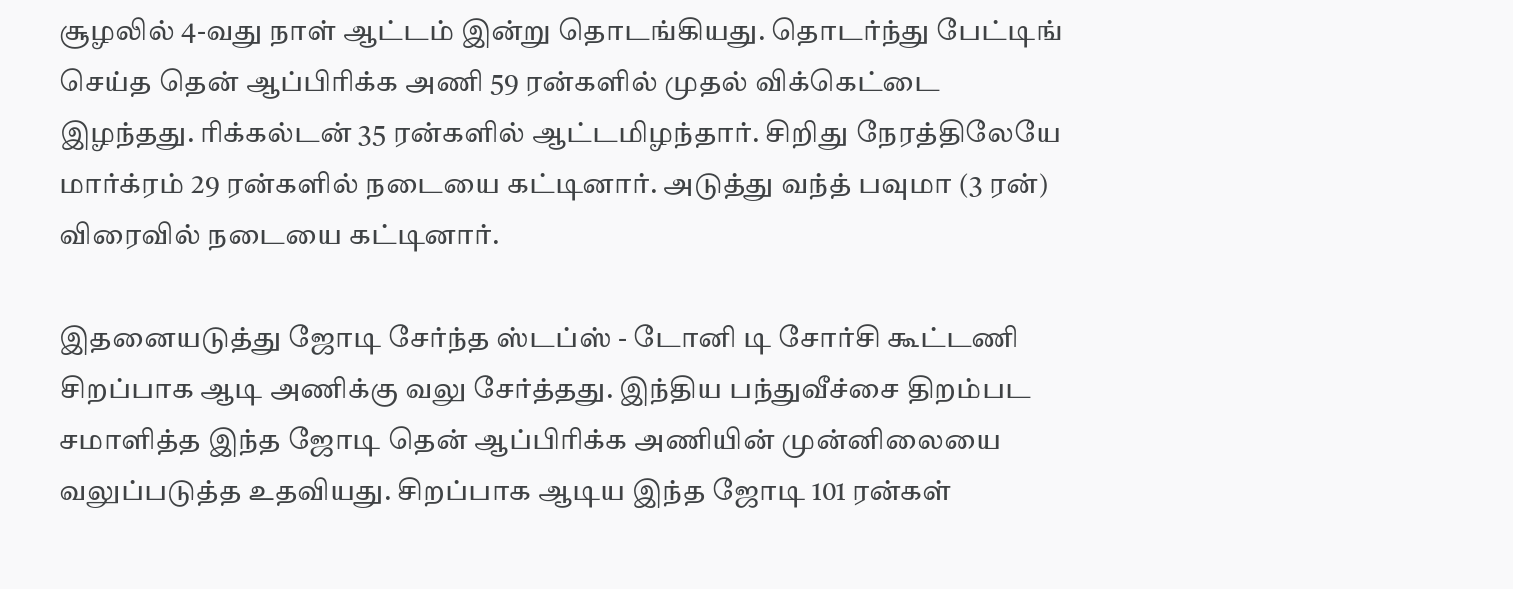சூழலில் 4-வது நாள் ஆட்டம் இன்று தொடங்கியது. தொடர்ந்து பேட்டிங் செய்த தென் ஆப்பிரிக்க அணி 59 ரன்களில் முதல் விக்கெட்டை இழந்தது. ரிக்கல்டன் 35 ரன்களில் ஆட்டமிழந்தார். சிறிது நேரத்திலேயே மார்க்ரம் 29 ரன்களில் நடையை கட்டினார். அடுத்து வந்த் பவுமா (3 ரன்) விரைவில் நடையை கட்டினார்.

இதனையடுத்து ஜோடி சேர்ந்த ஸ்டப்ஸ் - டோனி டி சோர்சி கூட்டணி சிறப்பாக ஆடி அணிக்கு வலு சேர்த்தது. இந்திய பந்துவீச்சை திறம்பட சமாளித்த இந்த ஜோடி தென் ஆப்பிரிக்க அணியின் முன்னிலையை வலுப்படுத்த உதவியது. சிறப்பாக ஆடிய இந்த ஜோடி 101 ரன்கள்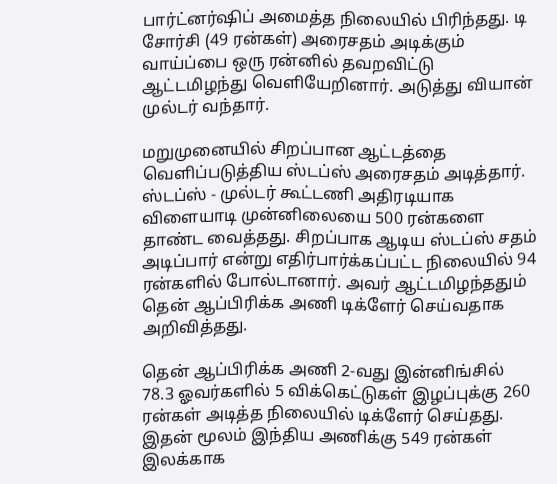பார்ட்னர்ஷிப் அமைத்த நிலையில் பிரிந்தது. டி சோர்சி (49 ரன்கள்) அரைசதம் அடிக்கும் வாய்ப்பை ஒரு ரன்னில் தவறவிட்டு ஆட்டமிழந்து வெளியேறினார். அடுத்து வியான் முல்டர் வந்தார்.

மறுமுனையில் சிறப்பான ஆட்டத்தை வெளிப்படுத்திய ஸ்டப்ஸ் அரைசதம் அடித்தார். ஸ்டப்ஸ் - முல்டர் கூட்டணி அதிரடியாக விளையாடி முன்னிலையை 500 ரன்களை தாண்ட வைத்தது. சிறப்பாக ஆடிய ஸ்டப்ஸ் சதம் அடிப்பார் என்று எதிர்பார்க்கப்பட்ட நிலையில் 94 ரன்களில் போல்டானார். அவர் ஆட்டமிழந்ததும் தென் ஆப்பிரிக்க அணி டிக்ளேர் செய்வதாக அறிவித்தது.

தென் ஆப்பிரிக்க அணி 2-வது இன்னிங்சில் 78.3 ஓவர்களில் 5 விக்கெட்டுகள் இழப்புக்கு 260 ரன்கள் அடித்த நிலையில் டிக்ளேர் செய்தது. இதன் மூலம் இந்திய அணிக்கு 549 ரன்கள் இலக்காக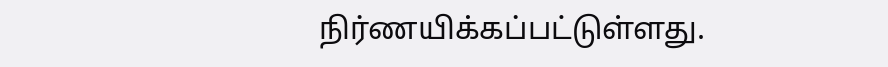நிர்ணயிக்கப்பட்டுள்ளது.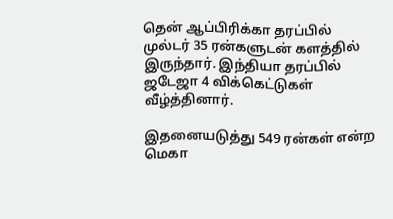தென் ஆப்பிரிக்கா தரப்பில் முல்டர் 35 ரன்களுடன் களத்தில் இருந்தார். இந்தியா தரப்பில் ஜடேஜா 4 விக்கெட்டுகள் வீழ்த்தினார்.

இதனையடுத்து 549 ரன்கள் என்ற மெகா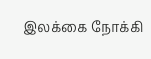இலக்கை நோக்கி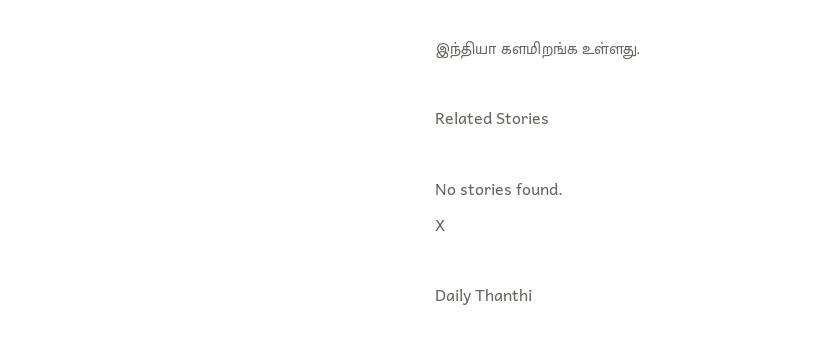இந்தியா களமிறங்க உள்ளது.

Related Stories

No stories found.
X

Daily Thanthi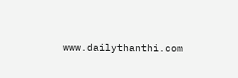www.dailythanthi.com